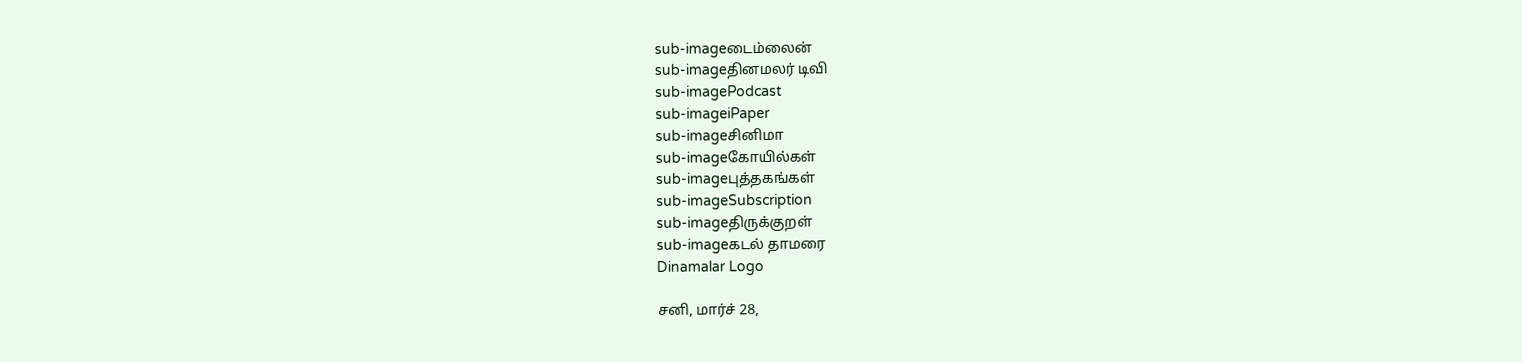sub-imageடைம்லைன்
sub-imageதினமலர் டிவி
sub-imagePodcast
sub-imageiPaper
sub-imageசினிமா
sub-imageகோயில்கள்
sub-imageபுத்தகங்கள்
sub-imageSubscription
sub-imageதிருக்குறள்
sub-imageகடல் தாமரை
Dinamalar Logo

சனி, மார்ச் 28,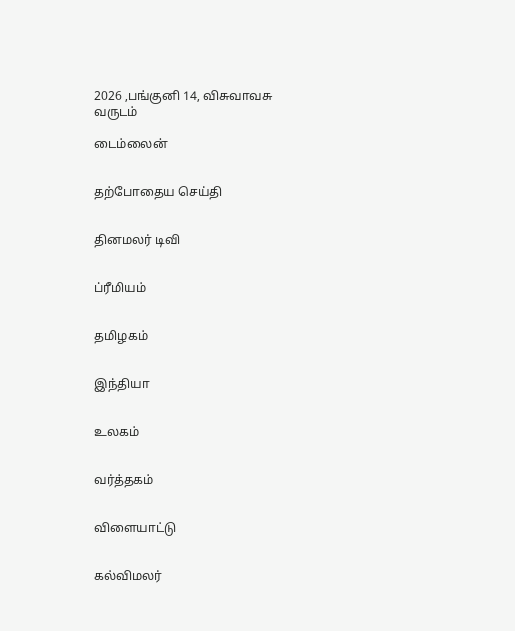2026 ,பங்குனி 14, விசுவாவசு வருடம்

டைம்லைன்


தற்போதைய செய்தி


தினமலர் டிவி


ப்ரீமியம்


தமிழகம்


இந்தியா


உலகம்


வர்த்தகம்


விளையாட்டு


கல்விமலர்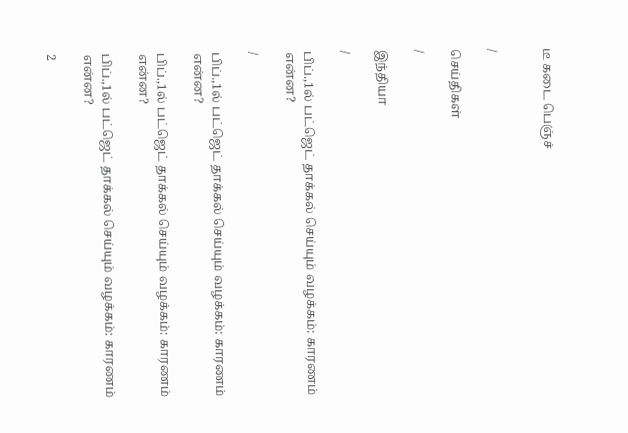டீ கடை பெஞ்ச்


/

செய்திகள்

/

இந்தியா

/

பிப்.,1ல் பட்ஜெட் தாக்கல் செய்யும் வழக்கம்: காரணம் என்ன?

/

பிப்.,1ல் பட்ஜெட் தாக்கல் செய்யும் வழக்கம்: காரணம் என்ன?

பிப்.,1ல் பட்ஜெட் தாக்கல் செய்யும் வழக்கம்: காரணம் என்ன?

பிப்.,1ல் பட்ஜெட் தாக்கல் செய்யும் வழக்கம்: காரணம் என்ன?

2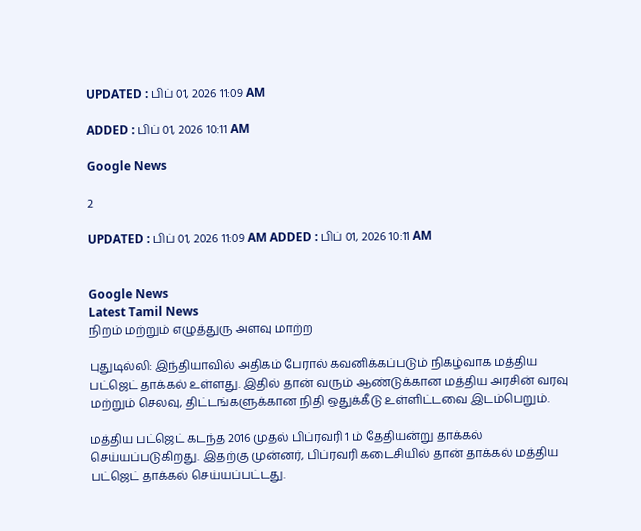UPDATED : பிப் 01, 2026 11:09 AM

ADDED : பிப் 01, 2026 10:11 AM

Google News

2

UPDATED : பிப் 01, 2026 11:09 AM ADDED : பிப் 01, 2026 10:11 AM


Google News
Latest Tamil News
நிறம் மற்றும் எழுத்துரு அளவு மாற்ற

புதுடில்லி: இந்தியாவில் அதிகம் பேரால் கவனிக்கப்படும் நிகழ்வாக மத்திய பட்ஜெட் தாக்கல் உள்ளது. இதில் தான் வரும் ஆண்டுக்கான மத்திய அரசின் வரவு மற்றும் செலவு, திட்டங்களுக்கான நிதி ஒதுக்கீடு உள்ளிட்டவை இடம்பெறும்.

மத்திய பட்ஜெட் கடந்த 2016 முதல் பிப்ரவரி 1 ம் தேதியன்று தாக்கல் செய்யப்படுகிறது. இதற்கு முன்னர், பிப்ரவரி கடைசியில் தான் தாக்கல் மத்திய பட்ஜெட் தாக்கல் செய்யப்பட்டது.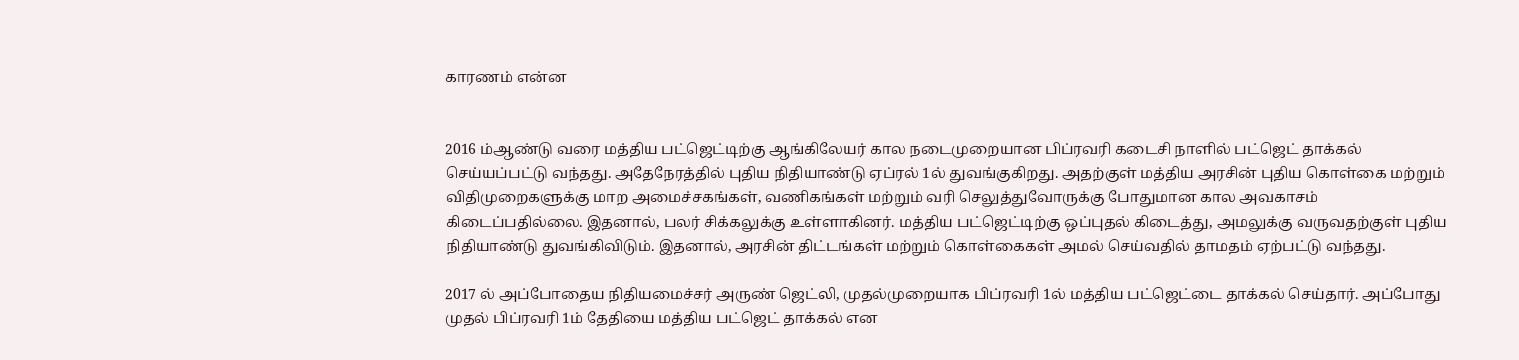காரணம் என்ன


2016 ம்ஆண்டு வரை மத்திய பட்ஜெட்டிற்கு ஆங்கிலேயர் கால நடைமுறையான பிப்ரவரி கடைசி நாளில் பட்ஜெட் தாக்கல் செய்யப்பட்டு வந்தது. அதேநேரத்தில் புதிய நிதியாண்டு ஏப்ரல் 1ல் துவங்குகிறது. அதற்குள் மத்திய அரசின் புதிய கொள்கை மற்றும் விதிமுறைகளுக்கு மாற அமைச்சகங்கள், வணிகங்கள் மற்றும் வரி செலுத்துவோருக்கு போதுமான கால அவகாசம் கிடைப்பதில்லை. இதனால், பலர் சிக்கலுக்கு உள்ளாகினர். மத்திய பட்ஜெட்டிற்கு ஒப்புதல் கிடைத்து, அமலுக்கு வருவதற்குள் புதிய நிதியாண்டு துவங்கிவிடும். இதனால், அரசின் திட்டங்கள் மற்றும் கொள்கைகள் அமல் செய்வதில் தாமதம் ஏற்பட்டு வந்தது.

2017 ல் அப்போதைய நிதியமைச்சர் அருண் ஜெட்லி, முதல்முறையாக பிப்ரவரி 1ல் மத்திய பட்ஜெட்டை தாக்கல் செய்தார். அப்போது முதல் பிப்ரவரி 1ம் தேதியை மத்திய பட்ஜெட் தாக்கல் என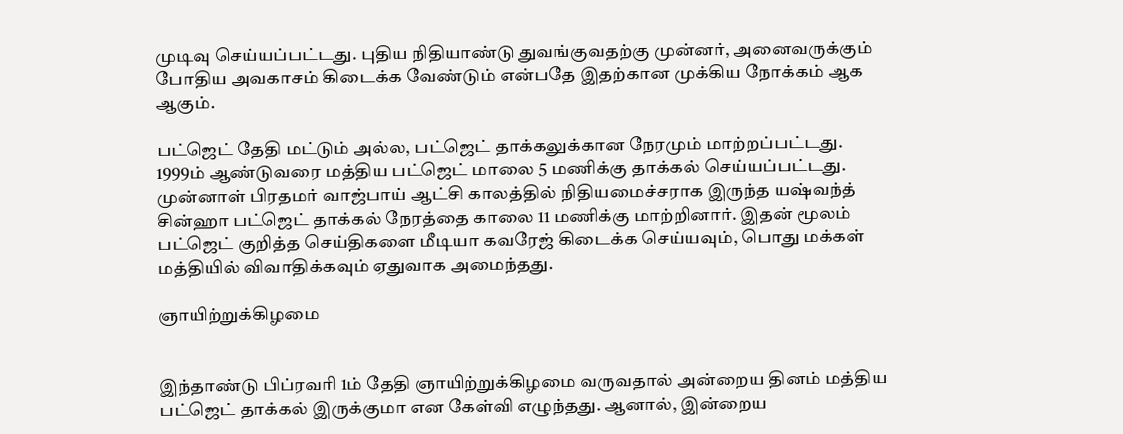முடிவு செய்யப்பட்டது. புதிய நிதியாண்டு துவங்குவதற்கு முன்னர், அனைவருக்கும் போதிய அவகாசம் கிடைக்க வேண்டும் என்பதே இதற்கான முக்கிய நோக்கம் ஆக ஆகும்.

பட்ஜெட் தேதி மட்டும் அல்ல, பட்ஜெட் தாக்கலுக்கான நேரமும் மாற்றப்பட்டது. 1999ம் ஆண்டுவரை மத்திய பட்ஜெட் மாலை 5 மணிக்கு தாக்கல் செய்யப்பட்டது. முன்னாள் பிரதமர் வாஜ்பாய் ஆட்சி காலத்தில் நிதியமைச்சராக இருந்த யஷ்வந்த் சின்ஹா பட்ஜெட் தாக்கல் நேரத்தை காலை 11 மணிக்கு மாற்றினார். இதன் மூலம் பட்ஜெட் குறித்த செய்திகளை மீடியா கவரேஜ் கிடைக்க செய்யவும், பொது மக்கள் மத்தியில் விவாதிக்கவும் ஏதுவாக அமைந்தது.

ஞாயிற்றுக்கிழமை


இந்தாண்டு பிப்ரவரி 1ம் தேதி ஞாயிற்றுக்கிழமை வருவதால் அன்றைய தினம் மத்திய பட்ஜெட் தாக்கல் இருக்குமா என கேள்வி எழுந்தது. ஆனால், இன்றைய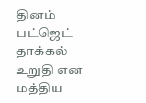தினம் பட்ஜெட் தாக்கல் உறுதி என மத்திய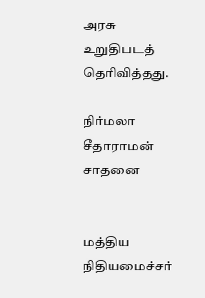அரசு உறுதிபடத் தெரிவித்தது.

நிர்மலா சீதாராமன் சாதனை


மத்திய நிதியமைச்சர்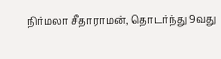நிர்மலா சீதாராமன், தொடர்ந்து 9வது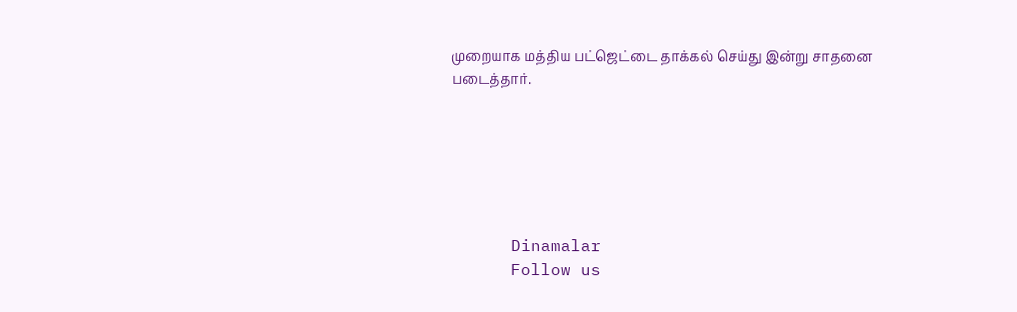முறையாக மத்திய பட்ஜெட்டை தாக்கல் செய்து இன்று சாதனை படைத்தார்.






      Dinamalar
      Follow us